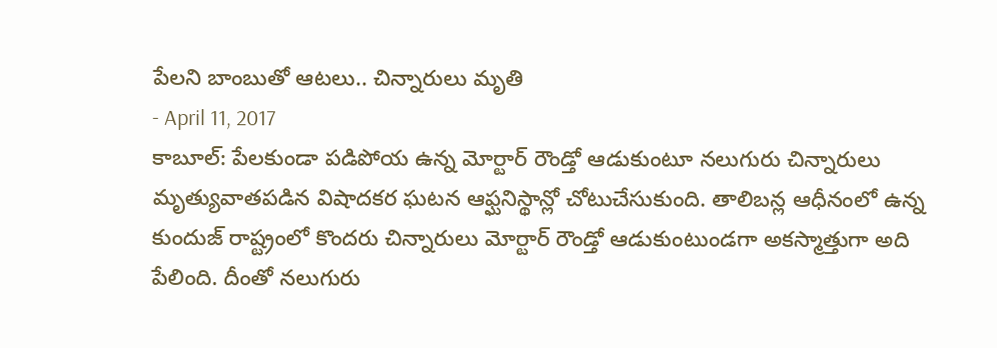పేలని బాంబుతో ఆటలు.. చిన్నారులు మృతి
- April 11, 2017
కాబూల్: పేలకుండా పడిపోయ ఉన్న మోర్టార్ రౌండ్తో ఆడుకుంటూ నలుగురు చిన్నారులు మృత్యువాతపడిన విషాదకర ఘటన ఆఫ్ఘనిస్థాన్లో చోటుచేసుకుంది. తాలిబన్ల ఆధీనంలో ఉన్న కుందుజ్ రాష్ట్రంలో కొందరు చిన్నారులు మోర్టార్ రౌండ్తో ఆడుకుంటుండగా అకస్మాత్తుగా అది పేలింది. దీంతో నలుగురు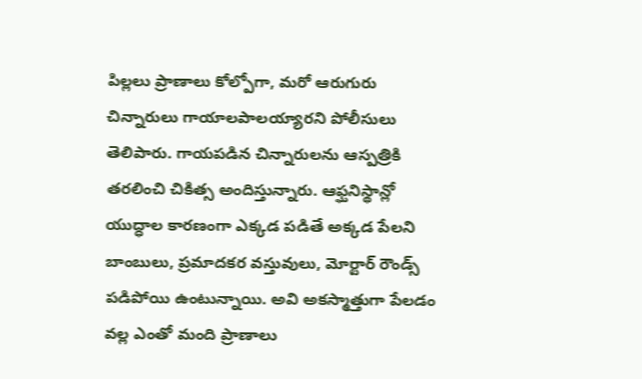పిల్లలు ప్రాణాలు కోల్పోగా, మరో ఆరుగురు చిన్నారులు గాయాలపాలయ్యారని పోలీసులు తెలిపారు. గాయపడిన చిన్నారులను ఆస్పత్రికి తరలించి చికిత్స అందిస్తున్నారు. ఆఫ్ఘనిస్థాన్లో యుద్ధాల కారణంగా ఎక్కడ పడితే అక్కడ పేలని బాంబులు, ప్రమాదకర వస్తువులు, మోర్టార్ రౌండ్స్ పడిపోయి ఉంటున్నాయి. అవి అకస్మాత్తుగా పేలడం వల్ల ఎంతో మంది ప్రాణాలు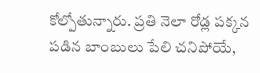కోల్పోతున్నారు. ప్రతి నెలా రోడ్ల పక్కన పడిన బాంబులు పేలి చనిపోయే,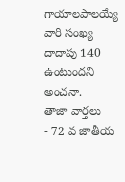గాయాలపాలయ్యే వారి సంఖ్య దాదాపు 140 ఉంటుందని అంచనా.
తాజా వార్తలు
- 72 వ జాతీయ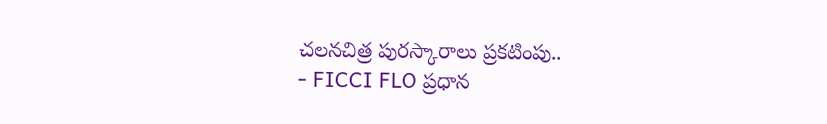చలనచిత్ర పురస్కారాలు ప్రకటింపు..
- FICCI FLO ప్రధాన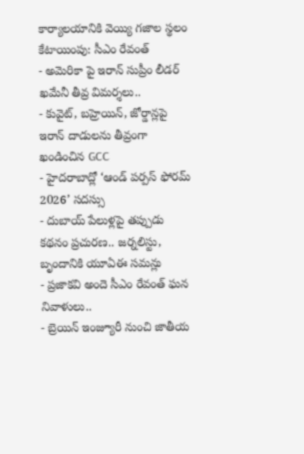కార్యాలయానికి వెయ్యి గజాల స్థలం కేటాయింపు: సీఎం రేవంత్
- అమెరికా పై ఇరాన్ సుప్రీం లీడర్ ఖమేనీ తీవ్ర విమర్శలు..
- కువైట్, బహ్రెయిన్, జోర్డాన్లపై ఇరాన్ దాడులను తీవ్రంగా ఖండించిన GCC
- హైదరాబాద్లో ‘ఆండ్ పర్పస్ ఫోరమ్ 2026’ సదస్సు
- దుబాయ్ పేలుళ్లపై తప్పుడు కథనం ప్రచురణ.. జర్నలిస్టు, బృందానికి యూఏఈ సమన్లు
- ప్రజాకవి అందె సీఎం రేవంత్ ఘన నివాళులు..
- బ్రెయిన్ ఇంజ్యూరీ నుంచి జాతీయ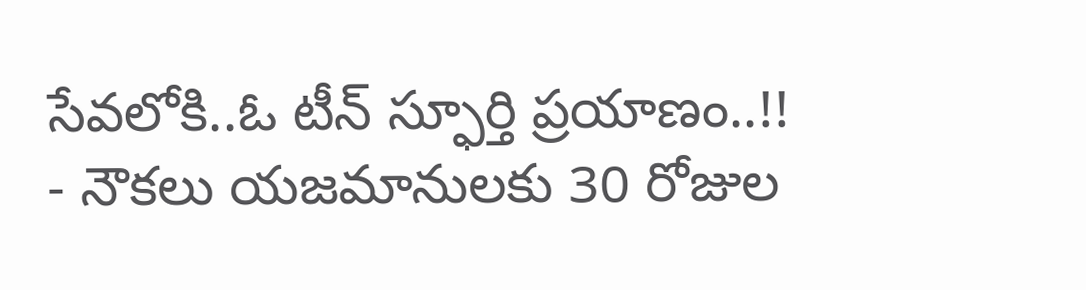సేవలోకి..ఓ టీన్ స్ఫూర్తి ప్రయాణం..!!
- నౌకలు యజమానులకు 30 రోజుల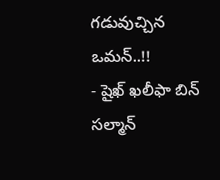గడువుచ్చిన ఒమన్..!!
- షైఖ్ ఖలీఫా బిన్ సల్మాన్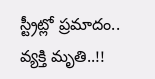స్ట్రీట్లో ప్రమాదం.. వ్యక్తి మృతి..!!